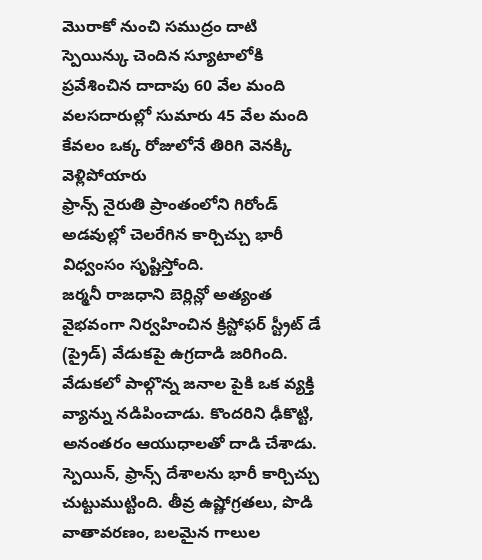మొరాకో నుంచి సముద్రం దాటి స్పెయిన్కు చెందిన స్యూటాలోకి ప్రవేశించిన దాదాపు 60 వేల మంది వలసదారుల్లో సుమారు 45 వేల మంది కేవలం ఒక్క రోజులోనే తిరిగి వెనక్కి వెళ్లిపోయారు
ఫ్రాన్స్ నైరుతి ప్రాంతంలోని గిరోండ్ అడవుల్లో చెలరేగిన కార్చిచ్చు భారీ విధ్వంసం సృష్టిస్తోంది.
జర్మనీ రాజధాని బెర్లిన్లో అత్యంత వైభవంగా నిర్వహించిన క్రిస్టోఫర్ స్ట్రీట్ డే (ప్రైడ్) వేడుకపై ఉగ్రదాడి జరిగింది. వేడుకలో పాల్గొన్న జనాల పైకి ఒక వ్యక్తి వ్యాన్ను నడిపించాడు. కొందరిని ఢీకొట్టి, అనంతరం ఆయుధాలతో దాడి చేశాడు.
స్పెయిన్, ఫ్రాన్స్ దేశాలను భారీ కార్చిచ్చు చుట్టుముట్టింది. తీవ్ర ఉష్ణోగ్రతలు, పొడి వాతావరణం, బలమైన గాలుల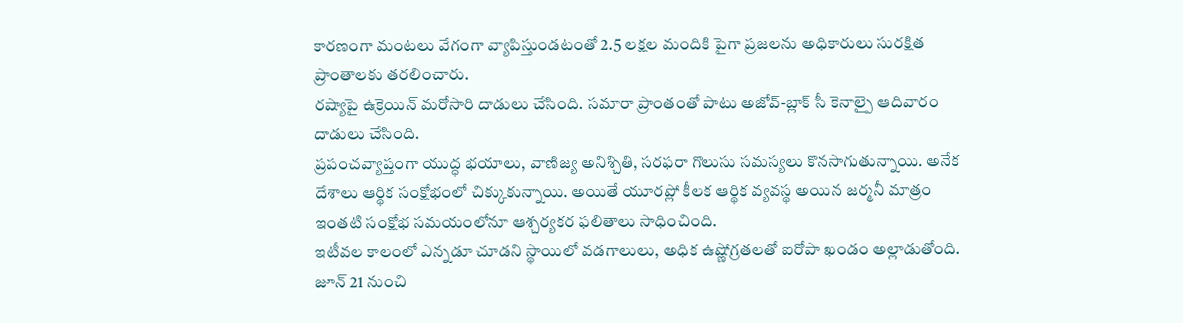కారణంగా మంటలు వేగంగా వ్యాపిస్తుండటంతో 2.5 లక్షల మందికి పైగా ప్రజలను అధికారులు సురక్షిత ప్రాంతాలకు తరలించారు.
రష్యాపై ఉక్రెయిన్ మరోసారి దాడులు చేసింది. సమారా ప్రాంతంతో పాటు అజోవ్-బ్లాక్ సీ కెనాల్పై ఆదివారం దాడులు చేసింది.
ప్రపంచవ్యాప్తంగా యుద్ధ భయాలు, వాణిజ్య అనిశ్చితి, సరఫరా గొలుసు సమస్యలు కొనసాగుతున్నాయి. అనేక దేశాలు ఆర్థిక సంక్షోభంలో చిక్కుకున్నాయి. అయితే యూరప్లో కీలక ఆర్థిక వ్యవస్థ అయిన జర్మనీ మాత్రం ఇంతటి సంక్షోభ సమయంలోనూ ఆశ్చర్యకర ఫలితాలు సాధించింది.
ఇటీవల కాలంలో ఎన్నడూ చూడని స్థాయిలో వడగాలులు, అధిక ఉష్ణోగ్రతలతో ఐరోపా ఖండం అల్లాడుతోంది. జూన్ 21 నుంచి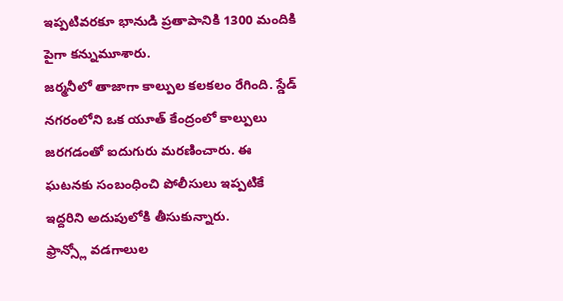ఇప్పటివరకూ భానుడి ప్రతాపానికి 1300 మందికి పైగా కన్నుమూశారు.
జర్మనీలో తాజాగా కాల్పుల కలకలం రేగింది. స్డేడ్ నగరంలోని ఒక యూత్ కేంద్రంలో కాల్పులు జరగడంతో ఐదుగురు మరణించారు. ఈ ఘటనకు సంబంధించి పోలీసులు ఇప్పటికే ఇద్దరిని అదుపులోకి తీసుకున్నారు.
ఫ్రాన్స్లో వడగాలుల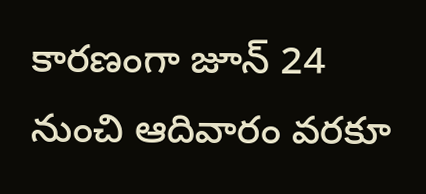కారణంగా జూన్ 24 నుంచి ఆదివారం వరకూ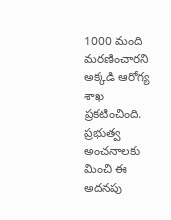1000 మంది మరణించారని అక్కడి ఆరోగ్య శాఖ ప్రకటించింది. ప్రభుత్వ అంచనాలకు మించి ఈ అదనపు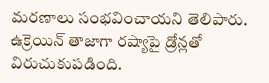మరణాలు సంభవించాయని తెలిపారు.
ఉక్రెయిన్ తాజాగా రష్యాపై డ్రోన్లతో విరుచుకుపడింది.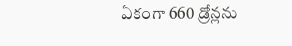ఏకంగా 660 డ్రోన్లను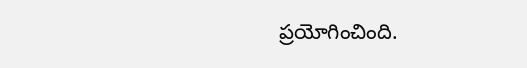ప్రయోగించింది.